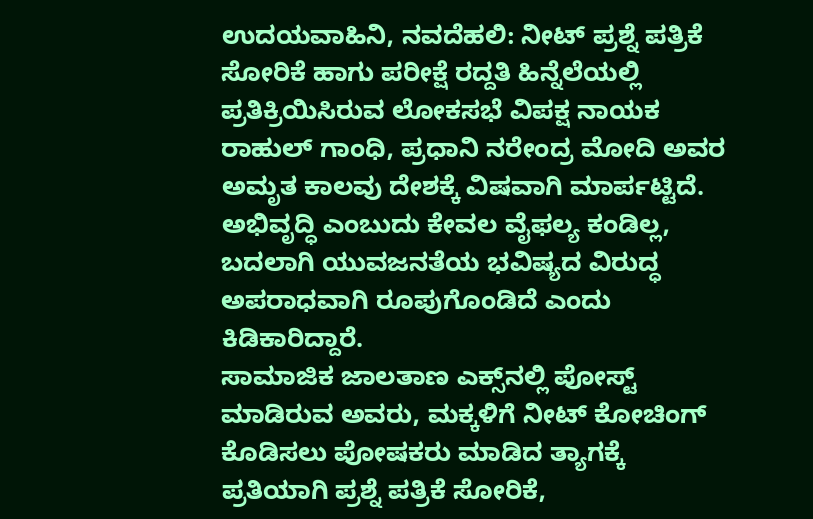ಉದಯವಾಹಿನಿ, ನವದೆಹಲಿ: ನೀಟ್ ಪ್ರಶ್ನೆ ಪತ್ರಿಕೆ ಸೋರಿಕೆ ಹಾಗು ಪರೀಕ್ಷೆ ರದ್ದತಿ ಹಿನ್ನೆಲೆಯಲ್ಲಿ ಪ್ರತಿಕ್ರಿಯಿಸಿರುವ ಲೋಕಸಭೆ ವಿಪಕ್ಷ ನಾಯಕ ರಾಹುಲ್ ಗಾಂಧಿ, ಪ್ರಧಾನಿ ನರೇಂದ್ರ ಮೋದಿ ಅವರ ಅಮೃತ ಕಾಲವು ದೇಶಕ್ಕೆ ವಿಷವಾಗಿ ಮಾರ್ಪಟ್ಟಿದೆ. ಅಭಿವೃದ್ಧಿ ಎಂಬುದು ಕೇವಲ ವೈಫಲ್ಯ ಕಂಡಿಲ್ಲ, ಬದಲಾಗಿ ಯುವಜನತೆಯ ಭವಿಷ್ಯದ ವಿರುದ್ಧ ಅಪರಾಧವಾಗಿ ರೂಪುಗೊಂಡಿದೆ ಎಂದು ಕಿಡಿಕಾರಿದ್ದಾರೆ.
ಸಾಮಾಜಿಕ ಜಾಲತಾಣ ಎಕ್ಸ್‌ನಲ್ಲಿ ಪೋಸ್ಟ್ ಮಾಡಿರುವ ಅವರು, ಮಕ್ಕಳಿಗೆ ನೀಟ್ ಕೋಚಿಂಗ್ ಕೊಡಿಸಲು ಪೋಷಕರು ಮಾಡಿದ ತ್ಯಾಗಕ್ಕೆ ಪ್ರತಿಯಾಗಿ ಪ್ರಶ್ನೆ ಪತ್ರಿಕೆ ಸೋರಿಕೆ,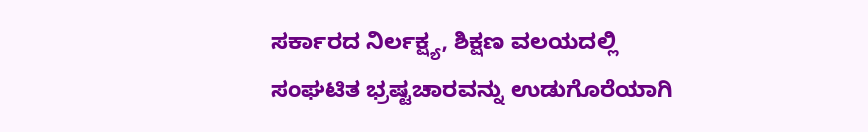ಸರ್ಕಾರದ ನಿರ್ಲಕ್ಷ್ಯ, ಶಿಕ್ಷಣ ವಲಯದಲ್ಲಿ ಸಂಘಟಿತ ಭ್ರಷ್ಟಚಾರವನ್ನು ಉಡುಗೊರೆಯಾಗಿ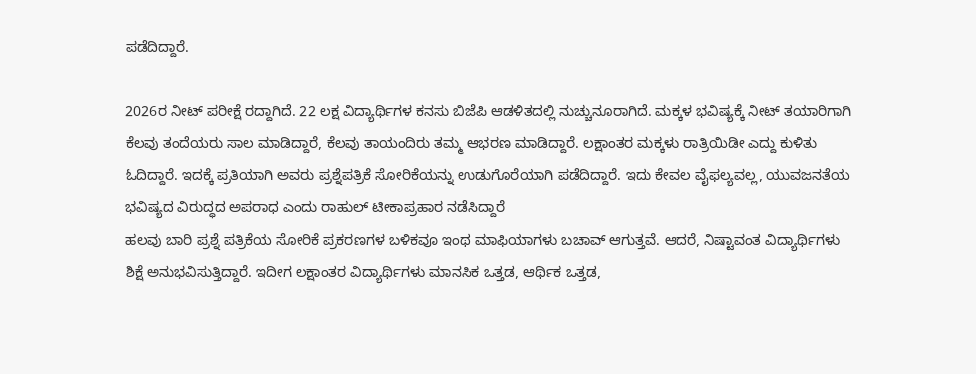ಪಡೆದಿದ್ದಾರೆ.

2026ರ ನೀಟ್ ಪರೀಕ್ಷೆ ರದ್ದಾಗಿದೆ. 22 ಲಕ್ಷ ವಿದ್ಯಾರ್ಥಿಗಳ ಕನಸು ಬಿಜೆಪಿ ಆಡಳಿತದಲ್ಲಿ ನುಚ್ಚುನೂರಾಗಿದೆ. ಮಕ್ಕಳ ಭವಿಷ್ಯಕ್ಕೆ ನೀಟ್ ತಯಾರಿಗಾಗಿ ಕೆಲವು ತಂದೆಯರು ಸಾಲ ಮಾಡಿದ್ದಾರೆ, ಕೆಲವು ತಾಯಂದಿರು ತಮ್ಮ ಆಭರಣ ಮಾಡಿದ್ದಾರೆ. ಲಕ್ಷಾಂತರ ಮಕ್ಕಳು ರಾತ್ರಿಯಿಡೀ ಎದ್ದು ಕುಳಿತು ಓದಿದ್ದಾರೆ. ಇದಕ್ಕೆ ಪ್ರತಿಯಾಗಿ ಅವರು ಪ್ರಶ್ನೆಪತ್ರಿಕೆ ಸೋರಿಕೆಯನ್ನು ಉಡುಗೊರೆಯಾಗಿ ಪಡೆದಿದ್ದಾರೆ. ಇದು ಕೇವಲ ವೈಫಲ್ಯವಲ್ಲ, ಯುವಜನತೆಯ ಭವಿಷ್ಯದ ವಿರುದ್ಧದ ಅಪರಾಧ ಎಂದು ರಾಹುಲ್ ಟೀಕಾಪ್ರಹಾರ ನಡೆಸಿದ್ದಾರೆ
ಹಲವು ಬಾರಿ ಪ್ರಶ್ನೆ ಪತ್ರಿಕೆಯ ಸೋರಿಕೆ ಪ್ರಕರಣಗಳ ಬಳಿಕವೂ ಇಂಥ ಮಾಫಿಯಾಗಳು ಬಚಾವ್ ಆಗುತ್ತವೆ. ಆದರೆ, ನಿಷ್ಟಾವಂತ ವಿದ್ಯಾರ್ಥಿಗಳು ಶಿಕ್ಷೆ ಅನುಭವಿಸುತ್ತಿದ್ದಾರೆ. ಇದೀಗ ಲಕ್ಷಾಂತರ ವಿದ್ಯಾರ್ಥಿಗಳು ಮಾನಸಿಕ ಒತ್ತಡ, ಆರ್ಥಿಕ ಒತ್ತಡ,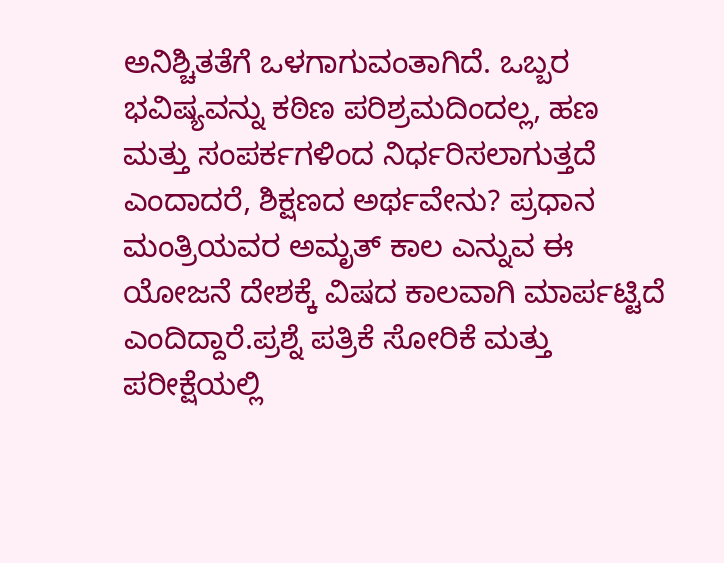ಅನಿಶ್ಚಿತತೆಗೆ ಒಳಗಾಗುವಂತಾಗಿದೆ. ಒಬ್ಬರ ಭವಿಷ್ಯವನ್ನು ಕಠಿಣ ಪರಿಶ್ರಮದಿಂದಲ್ಲ, ಹಣ ಮತ್ತು ಸಂಪರ್ಕಗಳಿಂದ ನಿರ್ಧರಿಸಲಾಗುತ್ತದೆ ಎಂದಾದರೆ, ಶಿಕ್ಷಣದ ಅರ್ಥವೇನು? ಪ್ರಧಾನ ಮಂತ್ರಿಯವರ ಅಮೃತ್ ಕಾಲ ಎನ್ನುವ ಈ ಯೋಜನೆ ದೇಶಕ್ಕೆ ವಿಷದ ಕಾಲವಾಗಿ ಮಾರ್ಪಟ್ಟಿದೆ ಎಂದಿದ್ದಾರೆ.ಪ್ರಶ್ನೆ ಪತ್ರಿಕೆ ಸೋರಿಕೆ ಮತ್ತು ಪರೀಕ್ಷೆಯಲ್ಲಿ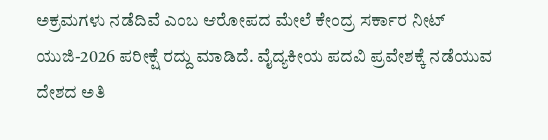ಅಕ್ರಮಗಳು ನಡೆದಿವೆ ಎಂಬ ಆರೋಪದ ಮೇಲೆ ಕೇಂದ್ರ ಸರ್ಕಾರ ನೀಟ್ ಯುಜಿ-2026 ಪರೀಕ್ಷೆ ರದ್ದು ಮಾಡಿದೆ. ವೈದ್ಯಕೀಯ ಪದವಿ ಪ್ರವೇಶಕ್ಕೆ ನಡೆಯುವ ದೇಶದ ಅತಿ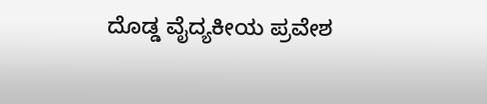ದೊಡ್ಡ ವೈದ್ಯಕೀಯ ಪ್ರವೇಶ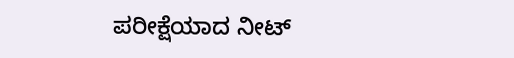ಪರೀಕ್ಷೆಯಾದ ನೀಟ್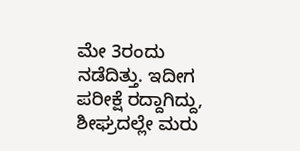ಮೇ 3ರಂದು ನಡೆದಿತ್ತು. ಇದೀಗ ಪರೀಕ್ಷೆ ರದ್ದಾಗಿದ್ದು, ಶೀಘ್ರದಲ್ಲೇ ಮರು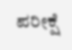ಪರೀಕ್ಷೆ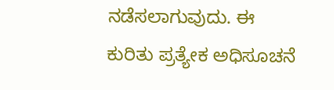ನಡೆಸಲಾಗುವುದು. ಈ ಕುರಿತು ಪ್ರತ್ಯೇಕ ಅಧಿಸೂಚನೆ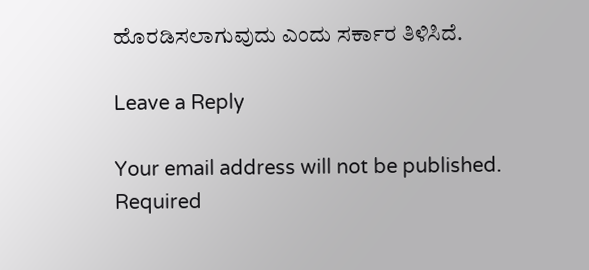ಹೊರಡಿಸಲಾಗುವುದು ಎಂದು ಸರ್ಕಾರ ತಿಳಿಸಿದೆ.

Leave a Reply

Your email address will not be published. Required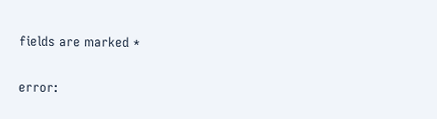fields are marked *

error: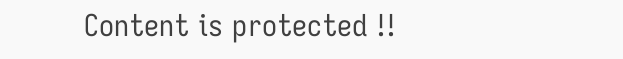Content is protected !!